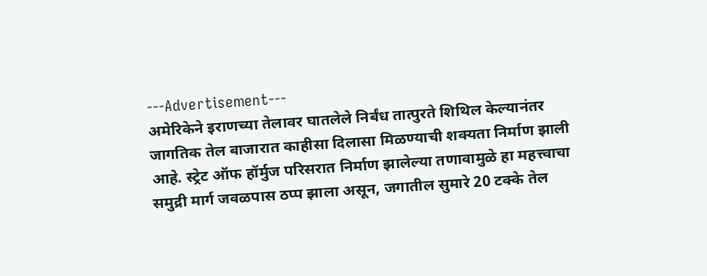---Advertisement---
अमेरिकेने इराणच्या तेलावर घातलेले निर्बंध तात्पुरते शिथिल केल्यानंतर जागतिक तेल बाजारात काहीसा दिलासा मिळण्याची शक्यता निर्माण झाली आहे. स्ट्रेट ऑफ हॉर्मुज परिसरात निर्माण झालेल्या तणावामुळे हा महत्त्वाचा समुद्री मार्ग जवळपास ठप्प झाला असून, जगातील सुमारे 20 टक्के तेल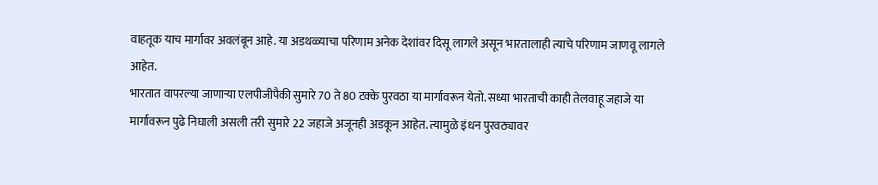वाहतूक याच मार्गावर अवलंबून आहे. या अडथळ्याचा परिणाम अनेक देशांवर दिसू लागले असून भारतालाही त्याचे परिणाम जाणवू लागले आहेत.
भारतात वापरल्या जाणाऱ्या एलपीजीपैकी सुमारे 70 ते 80 टक्के पुरवठा या मार्गावरून येतो. सध्या भारताची काही तेलवाहू जहाजे या मार्गावरून पुढे निघाली असली तरी सुमारे 22 जहाजे अजूनही अडकून आहेत. त्यामुळे इंधन पुरवठ्यावर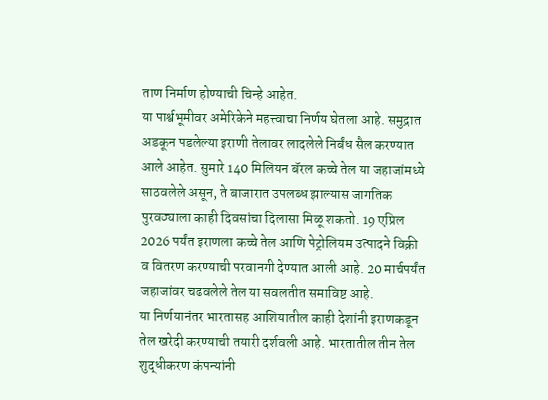ताण निर्माण होण्याची चिन्हे आहेत.
या पार्श्वभूमीवर अमेरिकेने महत्त्वाचा निर्णय घेतला आहे. समुद्रात अडकून पडलेल्या इराणी तेलावर लादलेले निर्बंध सैल करण्यात आले आहेत. सुमारे 140 मिलियन बॅरल कच्चे तेल या जहाजांमध्ये साठवलेले असून, ते बाजारात उपलब्ध झाल्यास जागतिक पुरवठ्याला काही दिवसांचा दिलासा मिळू शकतो. 19 एप्रिल 2026 पर्यंत इराणला कच्चे तेल आणि पेट्रोलियम उत्पादने विक्री व वितरण करण्याची परवानगी देण्यात आली आहे. 20 मार्चपर्यंत जहाजांवर चढवलेले तेल या सवलतीत समाविष्ट आहे.
या निर्णयानंतर भारतासह आशियातील काही देशांनी इराणकडून तेल खरेदी करण्याची तयारी दर्शवली आहे. भारतातील तीन तेल शुद्धीकरण कंपन्यांनी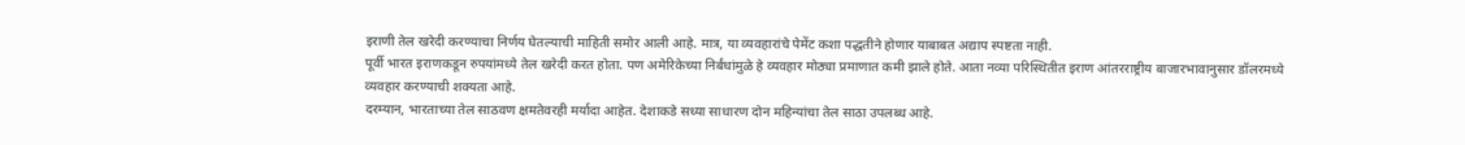इराणी तेल खरेदी करण्याचा निर्णय घेतल्याची माहिती समोर आली आहे. मात्र, या व्यवहारांचे पेमेंट कशा पद्धतीने होणार याबाबत अद्याप स्पष्टता नाही.
पूर्वी भारत इराणकडून रुपयांमध्ये तेल खरेदी करत होता. पण अमेरिकेच्या निर्बंधांमुळे हे व्यवहार मोठ्या प्रमाणात कमी झाले होते. आता नव्या परिस्थितीत इराण आंतरराष्ट्रीय बाजारभावानुसार डॉलरमध्ये व्यवहार करण्याची शक्यता आहे.
दरम्यान, भारताच्या तेल साठवण क्षमतेवरही मर्यादा आहेत. देशाकडे सध्या साधारण दोन महिन्यांचा तेल साठा उपलब्ध आहे.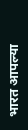भारत आपल्या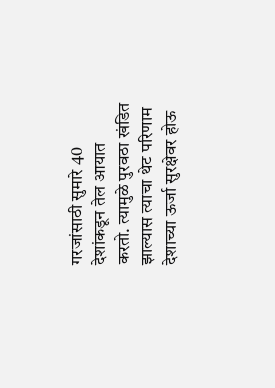गरजांसाठी सुमारे 40 देशांकडून तेल आयात करतो. त्यामुळे पुरवठा खंडित झाल्यास त्याचा थेट परिणाम देशाच्या ऊर्जा सुरक्षेवर होऊ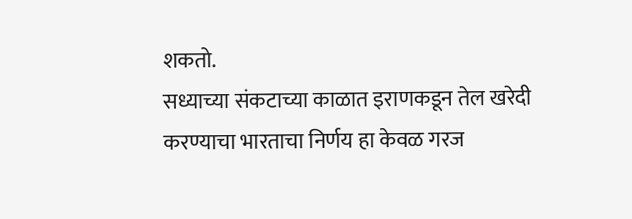शकतो.
सध्याच्या संकटाच्या काळात इराणकडून तेल खरेदी करण्याचा भारताचा निर्णय हा केवळ गरज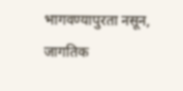भागवण्यापुरता नसून, जागतिक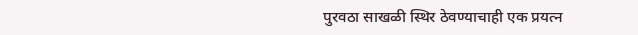पुरवठा साखळी स्थिर ठेवण्याचाही एक प्रयत्न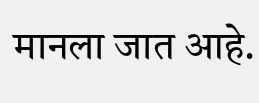मानला जात आहे.